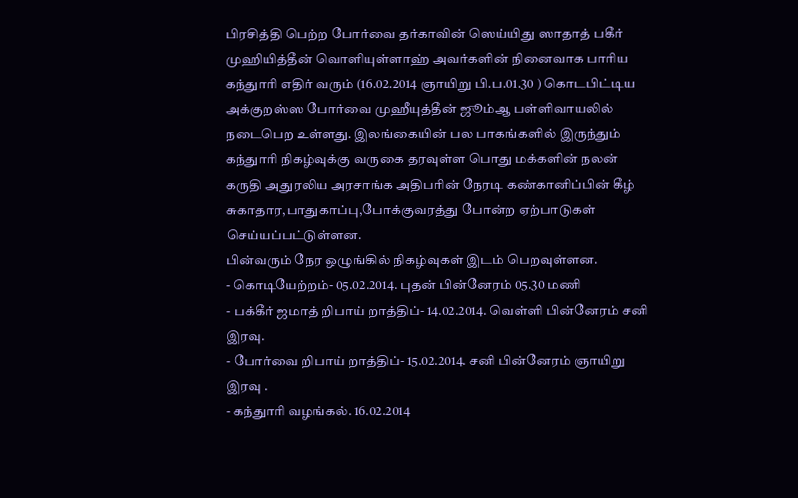பிரசித்தி பெற்ற போர்வை தர்காவின் ஸெய்யிது ஸாதாத் பகீர் முஹியித்தீன் வொளியுள்ளாஹ் அவர்களின் நினைவாக பாரிய கந்துாரி எதிர் வரும் (16.02.2014 ஞாயிறு பி.ப.01.30 ) கொடபிட்டிய அக்குறஸ்ஸ போர்வை முஹீயுத்தீன் ஜூம்ஆ பள்ளிவாயலில் நடைபெற உள்ளது. இலங்கையின் பல பாகங்களில் இருந்தும் கந்துாரி நிகழ்வுக்கு வருகை தரவுள்ள பொது மக்களின் நலன் கருதி அதுரலிய அரசாங்க அதிபரின் நேரடி கண்கானிப்பின் கீழ் சுகாதார,பாதுகாப்பு,போக்குவரத்து போன்ற ஏற்பாடுகள் செய்யப்பட்டுள்ளன.
பின்வரும் நேர ஒழுங்கில் நிகழ்வுகள் இடம் பெறவுள்ளன.
- கொடியேற்றம்- 05.02.2014. புதன் பின்னேரம் 05.30 மணி
- பக்கீர் ஜமாத் றிபாய் றாத்திப்- 14.02.2014. வெள்ளி பின்னேரம் சனி இரவு.
- போர்வை றிபாய் றாத்திப்- 15.02.2014. சனி பின்னேரம் ஞாயிறு இரவு .
- கந்துாரி வழங்கல். 16.02.2014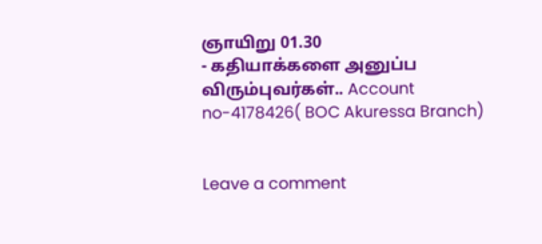ஞாயிறு 01.30
- கதியாக்களை அனுப்ப விரும்புவர்கள்.. Account no-4178426( BOC Akuressa Branch)


Leave a comment